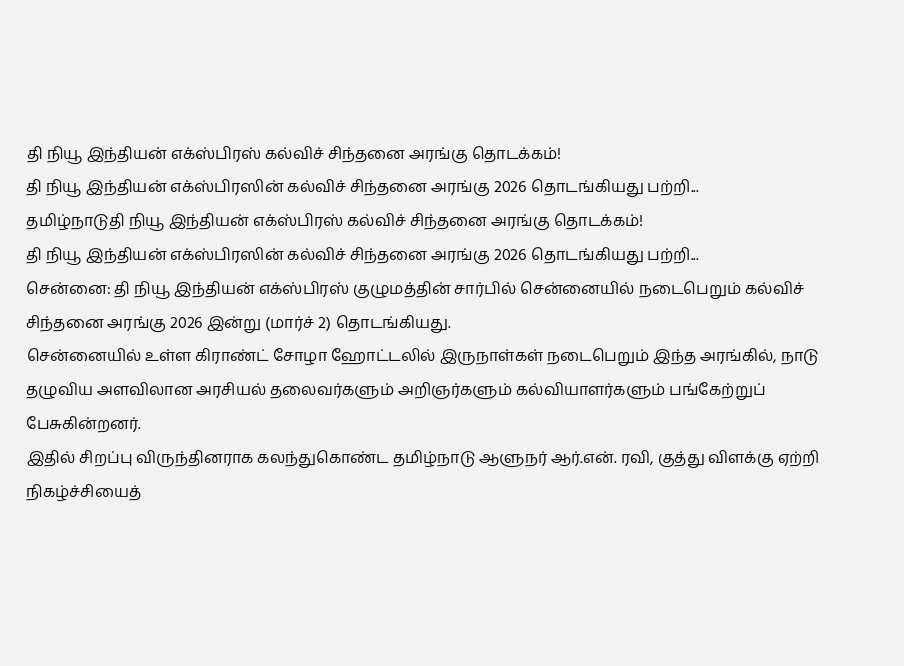தி நியூ இந்தியன் எக்ஸ்பிரஸ் கல்விச் சிந்தனை அரங்கு தொடக்கம்!
தி நியூ இந்தியன் எக்ஸ்பிரஸின் கல்விச் சிந்தனை அரங்கு 2026 தொடங்கியது பற்றி...
தமிழ்நாடுதி நியூ இந்தியன் எக்ஸ்பிரஸ் கல்விச் சிந்தனை அரங்கு தொடக்கம்!
தி நியூ இந்தியன் எக்ஸ்பிரஸின் கல்விச் சிந்தனை அரங்கு 2026 தொடங்கியது பற்றி...
சென்னை: தி நியூ இந்தியன் எக்ஸ்பிரஸ் குழுமத்தின் சார்பில் சென்னையில் நடைபெறும் கல்விச் சிந்தனை அரங்கு 2026 இன்று (மார்ச் 2) தொடங்கியது.
சென்னையில் உள்ள கிராண்ட் சோழா ஹோட்டலில் இருநாள்கள் நடைபெறும் இந்த அரங்கில், நாடு தழுவிய அளவிலான அரசியல் தலைவர்களும் அறிஞர்களும் கல்வியாளர்களும் பங்கேற்றுப் பேசுகின்றனர்.
இதில் சிறப்பு விருந்தினராக கலந்துகொண்ட தமிழ்நாடு ஆளுநர் ஆர்.என். ரவி, குத்து விளக்கு ஏற்றி நிகழ்ச்சியைத்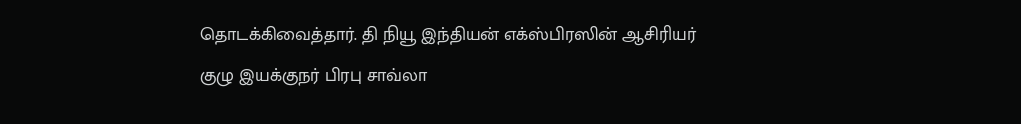தொடக்கிவைத்தார். தி நியூ இந்தியன் எக்ஸ்பிரஸின் ஆசிரியர் குழு இயக்குநர் பிரபு சாவ்லா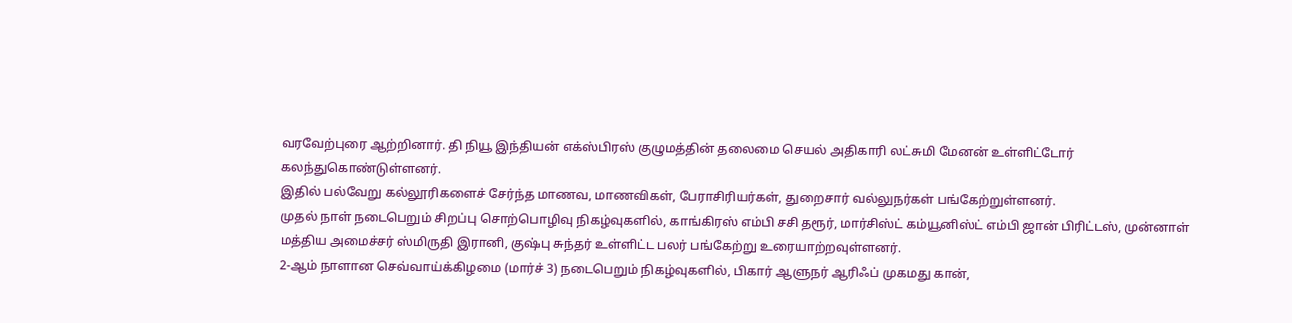வரவேற்புரை ஆற்றினார். தி நியூ இந்தியன் எக்ஸ்பிரஸ் குழுமத்தின் தலைமை செயல் அதிகாரி லட்சுமி மேனன் உள்ளிட்டோர் கலந்துகொண்டுள்ளனர்.
இதில் பல்வேறு கல்லூரிகளைச் சேர்ந்த மாணவ, மாணவிகள், பேராசிரியர்கள், துறைசார் வல்லுநர்கள் பங்கேற்றுள்ளனர்.
முதல் நாள் நடைபெறும் சிறப்பு சொற்பொழிவு நிகழ்வுகளில், காங்கிரஸ் எம்பி சசி தரூர், மார்சிஸ்ட் கம்யூனிஸ்ட் எம்பி ஜான் பிரிட்டஸ், முன்னாள் மத்திய அமைச்சர் ஸ்மிருதி இரானி, குஷ்பு சுந்தர் உள்ளிட்ட பலர் பங்கேற்று உரையாற்றவுள்ளனர்.
2-ஆம் நாளான செவ்வாய்க்கிழமை (மார்ச் 3) நடைபெறும் நிகழ்வுகளில், பிகார் ஆளுநர் ஆரிஃப் முகமது கான்,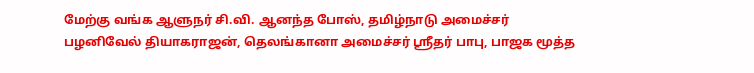மேற்கு வங்க ஆளுநர் சி.வி. ஆனந்த போஸ், தமிழ்நாடு அமைச்சர் பழனிவேல் தியாகராஜன், தெலங்கானா அமைச்சர் ஸ்ரீதர் பாபு, பாஜக மூத்த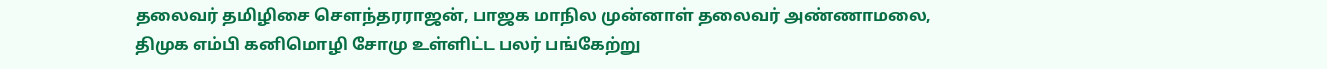தலைவர் தமிழிசை செளந்தரராஜன், பாஜக மாநில முன்னாள் தலைவர் அண்ணாமலை, திமுக எம்பி கனிமொழி சோமு உள்ளிட்ட பலர் பங்கேற்று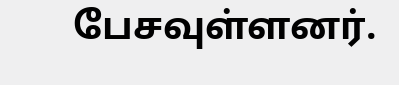பேசவுள்ளனர்.